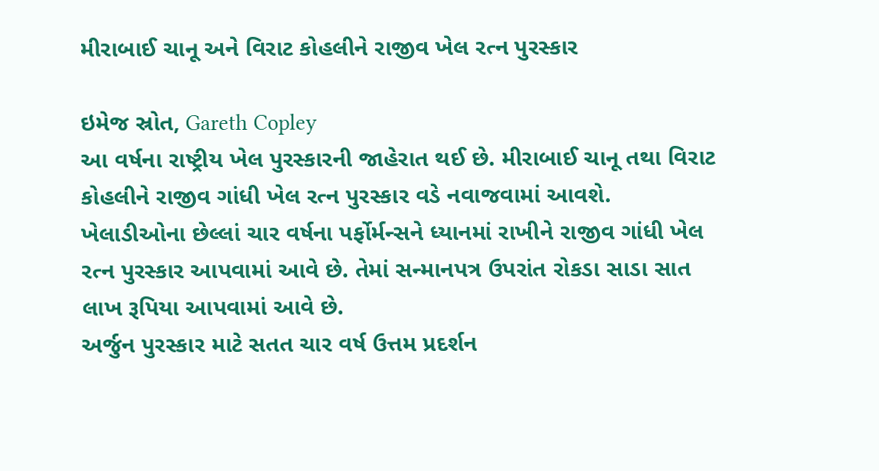મીરાબાઈ ચાનૂ અને વિરાટ કોહલીને રાજીવ ખેલ રત્ન પુરસ્કાર

ઇમેજ સ્રોત, Gareth Copley
આ વર્ષના રાષ્ટ્રીય ખેલ પુરસ્કારની જાહેરાત થઈ છે. મીરાબાઈ ચાનૂ તથા વિરાટ કોહલીને રાજીવ ગાંધી ખેલ રત્ન પુરસ્કાર વડે નવાજવામાં આવશે.
ખેલાડીઓના છેલ્લાં ચાર વર્ષના પર્ફોર્મન્સને ધ્યાનમાં રાખીને રાજીવ ગાંધી ખેલ રત્ન પુરસ્કાર આપવામાં આવે છે. તેમાં સન્માનપત્ર ઉપરાંત રોકડા સાડા સાત લાખ રૂપિયા આપવામાં આવે છે.
અર્જુન પુરસ્કાર માટે સતત ચાર વર્ષ ઉત્તમ પ્રદર્શન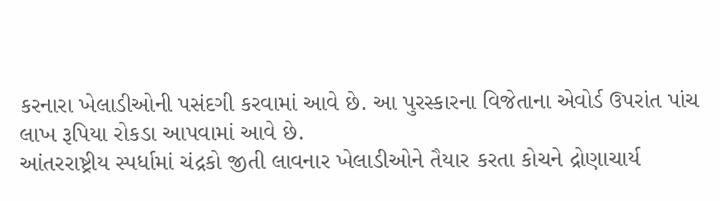કરનારા ખેલાડીઓની પસંદગી કરવામાં આવે છે. આ પુરસ્કારના વિજેતાના એવોર્ડ ઉપરાંત પાંચ લાખ રૂપિયા રોકડા આપવામાં આવે છે.
આંતરરાષ્ટ્રીય સ્પર્ધામાં ચંદ્રકો જીતી લાવનાર ખેલાડીઓને તૈયાર કરતા કોચને દ્રોણાચાર્ય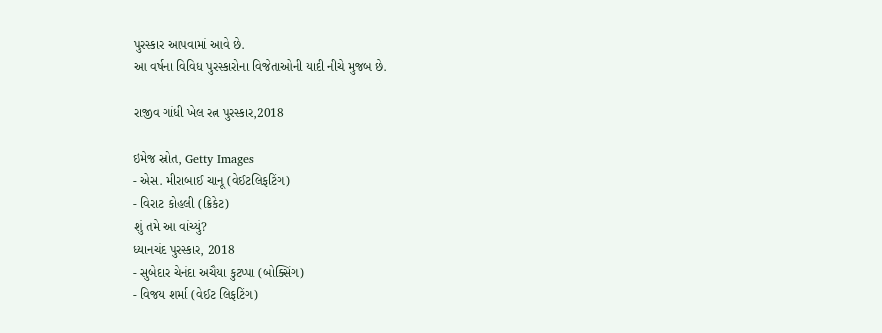પુરસ્કાર આપવામાં આવે છે.
આ વર્ષના વિવિધ પુરસ્કારોના વિજેતાઓની યાદી નીચે મુજબ છે.

રાજીવ ગાંધી ખેલ રત્ન પુરસ્કાર,2018

ઇમેજ સ્રોત, Getty Images
- એસ. મીરાબાઈ ચાનૂ (વેઈટલિફટિંગ)
- વિરાટ કોહલી (ક્રિકેટ)
શું તમે આ વાંચ્યું?
ધ્યાનચંદ પુરસ્કાર, 2018
- સુબેદાર ચેનંદા અચૈયા કુટપ્પા (બોક્સિંગ)
- વિજય શર્મા (વેઈટ લિફટિંગ)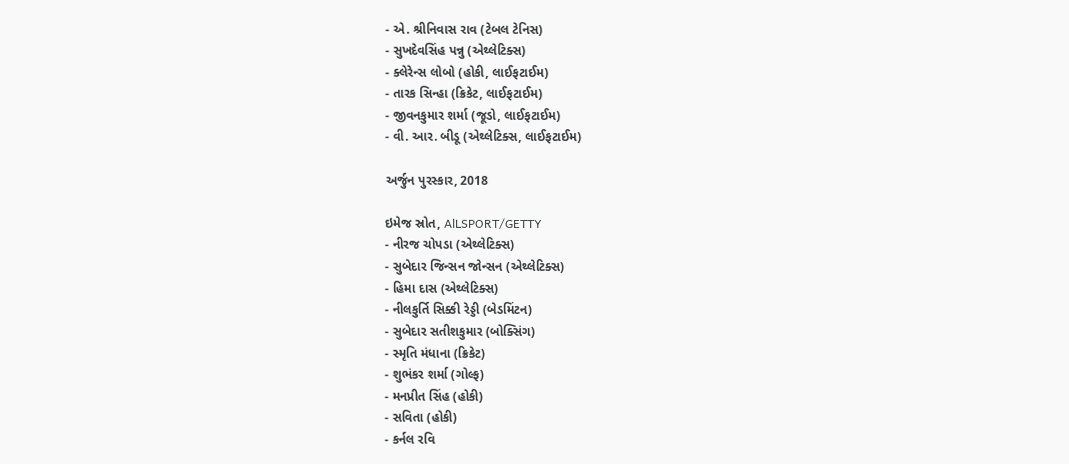- એ. શ્રીનિવાસ રાવ (ટેબલ ટેનિસ)
- સુખદેવસિંહ પન્નુ (એથ્લેટિક્સ)
- ક્લેરેન્સ લોબો (હોકી, લાઈફટાઈમ)
- તારક સિન્હા (ક્રિકેટ, લાઈફટાઈમ)
- જીવનકુમાર શર્મા (જૂડો, લાઈફટાઈમ)
- વી. આર. બીડૂ (એથ્લેટિક્સ, લાઈફટાઈમ)

અર્જુન પુરસ્કાર, 2018

ઇમેજ સ્રોત, AlLSPORT/GETTY
- નીરજ ચોપડા (એથ્લેટિક્સ)
- સુબેદાર જિન્સન જોન્સન (એથ્લેટિક્સ)
- હિમા દાસ (એથ્લેટિક્સ)
- નીલકુર્તિ સિક્કી રેડ્ડી (બેડમિંટન)
- સુબેદાર સતીશકુમાર (બોક્સિંગ)
- સ્મૃતિ મંધાના (ક્રિકેટ)
- શુભંકર શર્મા (ગોલ્ફ)
- મનપ્રીત સિંહ (હોકી)
- સવિતા (હોકી)
- કર્નલ રવિ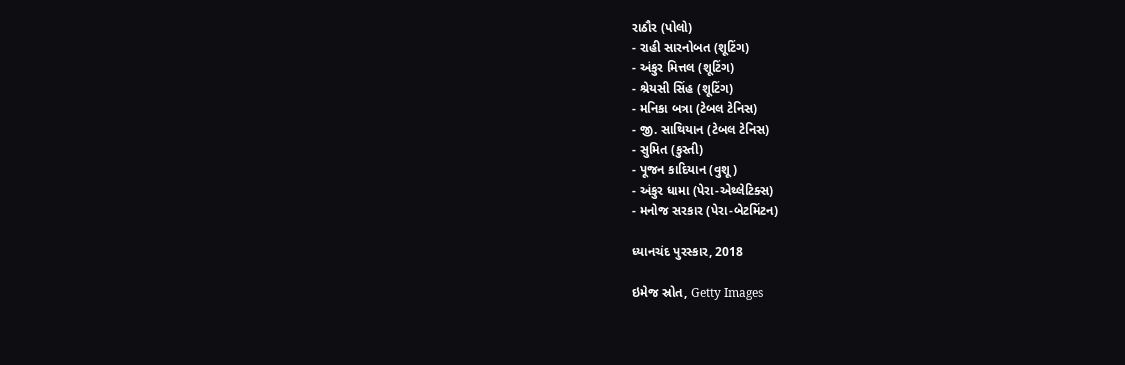રાઠૌર (પોલો)
- રાહી સારનોબત (શૂટિંગ)
- અંકુર મિત્તલ (શૂટિંગ)
- શ્રેયસી સિંહ (શૂટિંગ)
- મનિકા બત્રા (ટેબલ ટેનિસ)
- જી. સાથિયાન (ટેબલ ટેનિસ)
- સુમિત (કુસ્તી)
- પૂજન કાદિયાન (વુશૂ)
- અંકુર ધામા (પેરા-એથ્લેટિક્સ)
- મનોજ સરકાર (પેરા-બેટમિંટન)

ધ્યાનચંદ પુરસ્કાર, 2018

ઇમેજ સ્રોત, Getty Images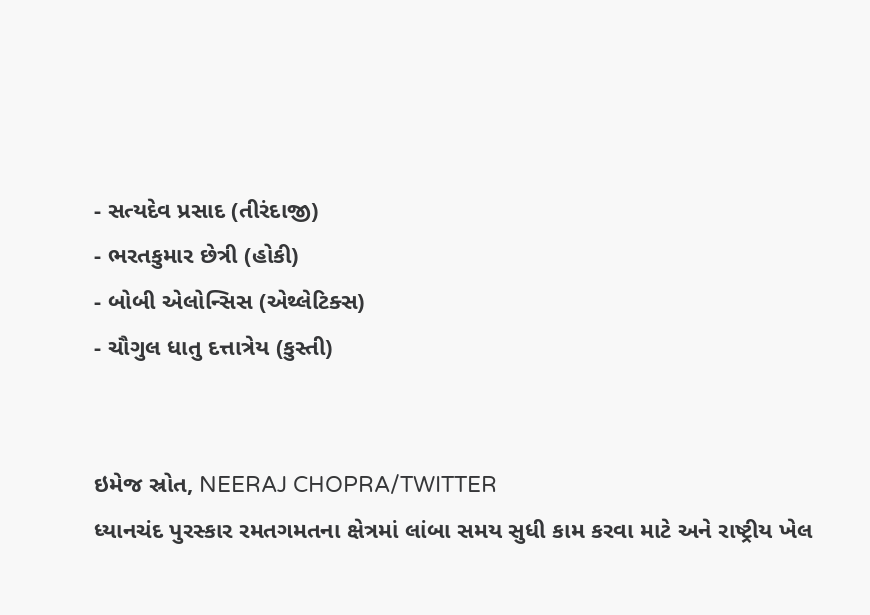- સત્યદેવ પ્રસાદ (તીરંદાજી)
- ભરતકુમાર છેત્રી (હોકી)
- બોબી એલોન્સિસ (એથ્લેટિક્સ)
- ચૌગુલ ધાતુ દત્તાત્રેય (કુસ્તી)


ઇમેજ સ્રોત, NEERAJ CHOPRA/TWITTER
ધ્યાનચંદ પુરસ્કાર રમતગમતના ક્ષેત્રમાં લાંબા સમય સુધી કામ કરવા માટે અને રાષ્ટ્રીય ખેલ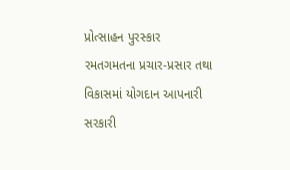પ્રોત્સાહન પુરસ્કાર રમતગમતના પ્રચાર-પ્રસાર તથા વિકાસમાં યોગદાન આપનારી સરકારી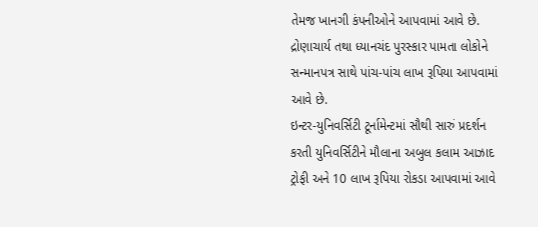તેમજ ખાનગી કંપનીઓને આપવામાં આવે છે.
દ્રોણાચાર્ય તથા ધ્યાનચંદ પુરસ્કાર પામતા લોકોને સન્માનપત્ર સાથે પાંચ-પાંચ લાખ રૂપિયા આપવામાં આવે છે.
ઇન્ટર-યુનિવર્સિટી ટૂર્નામેન્ટમાં સૌથી સારું પ્રદર્શન કરતી યુનિવર્સિટીને મૌલાના અબુલ કલામ આઝાદ ટ્રોફી અને 10 લાખ રૂપિયા રોકડા આપવામાં આવે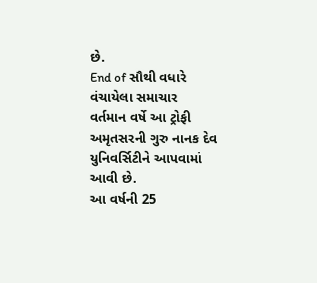છે.
End of સૌથી વધારે વંચાયેલા સમાચાર
વર્તમાન વર્ષે આ ટ્રોફી અમૃતસરની ગુરુ નાનક દેવ યુનિવર્સિટીને આપવામાં આવી છે.
આ વર્ષની 25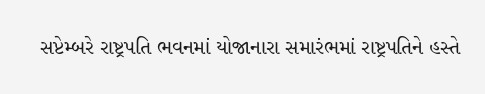સપ્ટેમ્બરે રાષ્ટ્રપતિ ભવનમાં યોજાનારા સમારંભમાં રાષ્ટ્રપતિને હસ્તે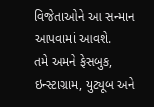વિજેતાઓને આ સન્માન આપવામાં આવશે.
તમે અમને ફેસબુક, ઇન્સ્ટાગ્રામ, યુટ્યૂબ અને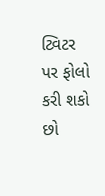ટ્વિટર પર ફોલો કરી શકો છો